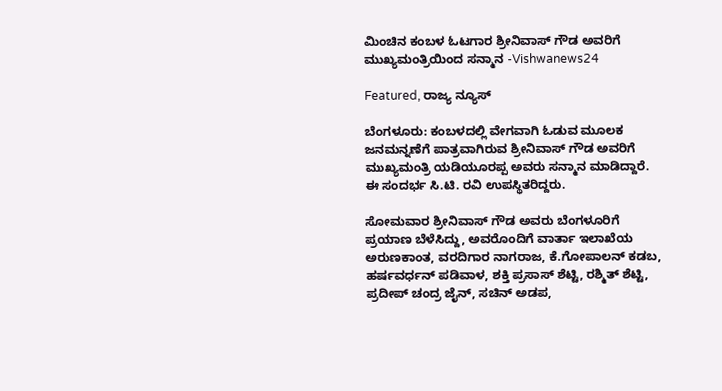ಮಿಂಚಿನ ಕಂಬಳ ಓಟಗಾರ ಶ್ರೀನಿವಾಸ್‌ ಗೌಡ ಅವರಿಗೆ ಮುಖ್ಯಮಂತ್ರಿಯಿಂದ ಸನ್ಮಾನ -Vishwanews24

Featured, ರಾಜ್ಯ ನ್ಯೂಸ್

ಬೆಂಗಳೂರು: ಕಂಬಳದಲ್ಲಿ ವೇಗವಾಗಿ ಓಡುವ ಮೂಲಕ ಜನಮನ್ನಣೆಗೆ ಪಾತ್ರವಾಗಿರುವ ಶ್ರೀನಿವಾಸ್‌ ಗೌಡ ಅವರಿಗೆ ಮುಖ್ಯಮಂತ್ರಿ ಯಡಿಯೂರಪ್ಪ ಅವರು ಸನ್ಮಾನ ಮಾಡಿದ್ದಾರೆ. ಈ ಸಂದರ್ಭ ಸಿ.ಟಿ. ರವಿ ಉಪಸ್ಥಿತರಿದ್ದರು.

ಸೋಮವಾರ ಶ್ರೀನಿವಾಸ್‌ ಗೌಡ ಅವರು ಬೆಂಗಳೂರಿಗೆ ಪ್ರಯಾಣ ಬೆಳೆಸಿದ್ದು, ಅವರೊಂದಿಗೆ ವಾರ್ತಾ ಇಲಾಖೆಯ ಅರುಣಕಾಂತ, ವರದಿಗಾರ ನಾಗರಾಜ, ಕೆ.ಗೋಪಾಲನ್‌ ಕಡಬ, ಹರ್ಷವರ್ಧನ್‌ ಪಡಿವಾಳ, ಶಕ್ತಿ ಪ್ರಸಾಸ್‌ ಶೆಟ್ಟಿ, ರಶ್ಮಿತ್‌ ಶೆಟ್ಟಿ, ಪ್ರದೀಪ್‌ ಚಂದ್ರ ಜೈನ್‌, ಸಚಿನ್‌ ಅಡಪ,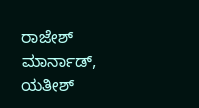ರಾಜೇಶ್‌ ಮಾರ್ನಾಡ್‌, ಯತೀಶ್‌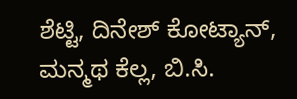ಶೆಟ್ಟಿ, ದಿನೇಶ್‌ ಕೋಟ್ಯಾನ್‌, ಮನ್ಮಥ ಕೆಲ್ಲ, ಬಿ.ಸಿ.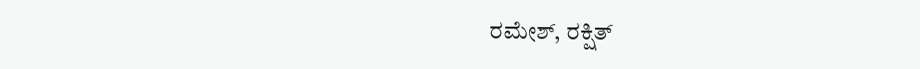ರಮೇಶ್‌, ರಕ್ಷಿತ್‌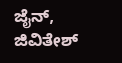ಜೈನ್‌, ಜಿವಿತೇಶ್‌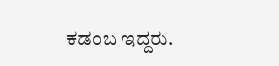ಕಡಂಬ ಇದ್ದರು.